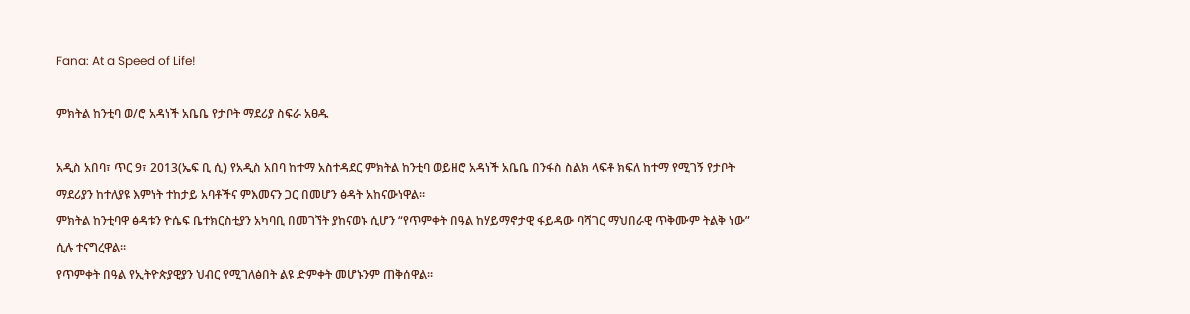Fana: At a Speed of Life!

ምክትል ከንቲባ ወ/ሮ አዳነች አቤቤ የታቦት ማደሪያ ስፍራ አፀዱ

አዲስ አበባ፣ ጥር 9፣ 2013(ኤፍ ቢ ሲ) የአዲስ አበባ ከተማ አስተዳደር ምክትል ከንቲባ ወይዘሮ አዳነች አቤቤ በንፋስ ስልክ ላፍቶ ክፍለ ከተማ የሚገኝ የታቦት ማደሪያን ከተለያዩ እምነት ተከታይ አባቶችና ምእመናን ጋር በመሆን ፅዳት አከናውነዋል።
ምክትል ከንቲባዋ ፅዳቱን ዮሴፍ ቤተክርስቲያን አካባቢ በመገኘት ያከናወኑ ሲሆን “የጥምቀት በዓል ከሃይማኖታዊ ፋይዳው ባሻገር ማህበራዊ ጥቅሙም ትልቅ ነው” ሲሉ ተናግረዋል፡፡
የጥምቀት በዓል የኢትዮጵያዊያን ህብር የሚገለፅበት ልዩ ድምቀት መሆኑንም ጠቅሰዋል።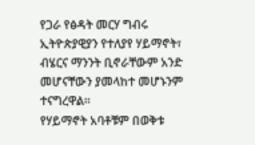የጋራ የፅዳት መርሃ ግብሩ ኢትዮጵያዊያን የተለያየ ሃይማኖት፣ ብሄርና ማንንት ቢኖራቸውም አንድ መሆናቸውን ያመላከተ መሆኑንም ተናግረዋል።
የሃይማኖት አባቶቹም በወቅቱ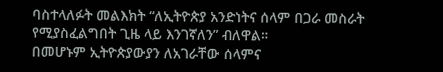ባስተላለፉት መልእክት “ለኢትዮጵያ አንድነትና ሰላም በጋራ መስራት የሚያስፈልግበት ጊዜ ላይ እንገኛለን” ብለዋል።
በመሆኑም ኢትዮጵያውያን ለአገራቸው ሰላምና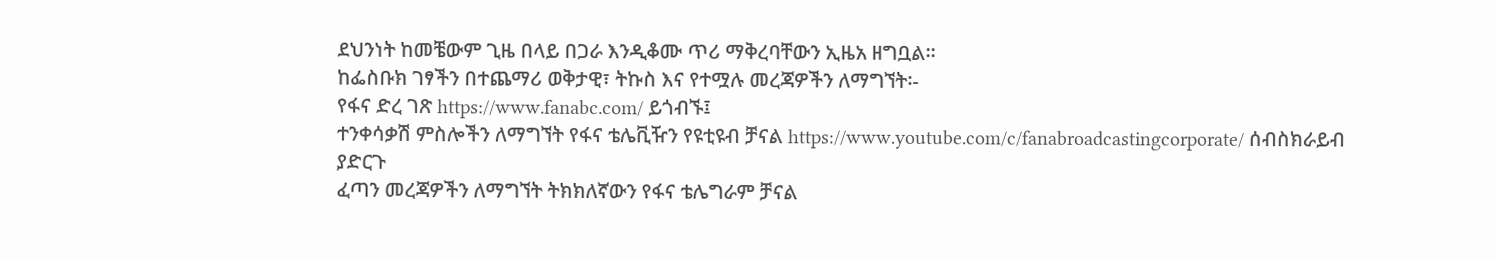ደህንነት ከመቼውም ጊዜ በላይ በጋራ እንዲቆሙ ጥሪ ማቅረባቸውን ኢዜአ ዘግቧል።
ከፌስቡክ ገፃችን በተጨማሪ ወቅታዊ፣ ትኩስ እና የተሟሉ መረጃዎችን ለማግኘት፡-
የፋና ድረ ገጽ https://www.fanabc.com/ ይጎብኙ፤
ተንቀሳቃሽ ምስሎችን ለማግኘት የፋና ቴሌቪዥን የዩቲዩብ ቻናል https://www.youtube.com/c/fanabroadcastingcorporate/ ሰብስክራይብ ያድርጉ
ፈጣን መረጃዎችን ለማግኘት ትክክለኛውን የፋና ቴሌግራም ቻናል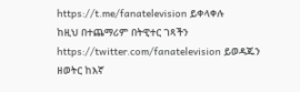https://t.me/fanatelevision ይቀላቀሉ
ከዚህ በተጨማሪም በትዊተር ገጻችን https://twitter.com/fanatelevision ይወዳጁን
ዘወትር ከእኛ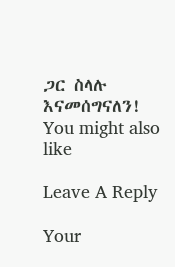ጋር ስላሉ እናመሰግናለን!
You might also like

Leave A Reply

Your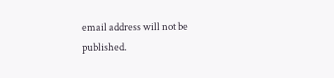email address will not be published.